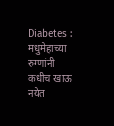Diabetes : मधुमेहाच्या रुग्णांनी कधीच खाऊ नयेत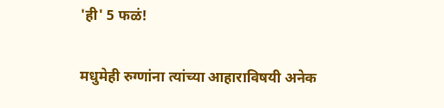'ही' 5 फळं!

मधुमेही रुग्णांना त्यांच्या आहाराविषयी अनेक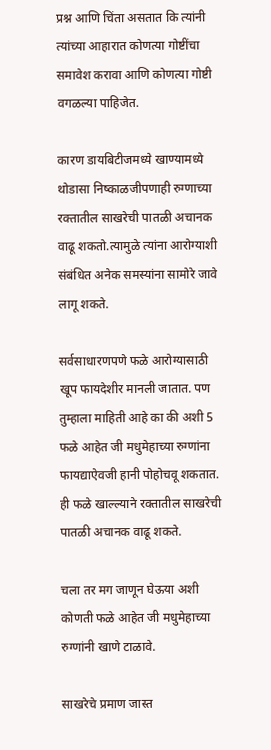प्रश्न आणि चिंता असतात कि त्यांनी त्यांच्या आहारात कोणत्या गोष्टींचा समावेश करावा आणि कोणत्या गोष्टी वगळल्या पाहिजेत.

कारण डायबिटीजमध्ये खाण्यामध्ये थोडासा निष्काळजीपणाही रुग्णाच्या रक्तातील साखरेची पातळी अचानक वाढू शकतो.त्यामुळे त्यांना आरोग्याशी संबंधित अनेक समस्यांना सामोरे जावे लागू शकते.

सर्वसाधारणपणे फळे आरोग्यासाठी खूप फायदेशीर मानली जातात. पण तुम्हाला माहिती आहे का की अशी 5 फळे आहेत जी मधुमेहाच्या रुग्णांना फायद्याऐवजी हानी पोहोचवू शकतात. ही फळे खाल्ल्याने रक्तातील साखरेची पातळी अचानक वाढू शकते.

चला तर मग जाणून घेऊया अशी कोणती फळे आहेत जी मधुमेहाच्या रुग्णांनी खाणे टाळावे.

साखरेचे प्रमाण जास्त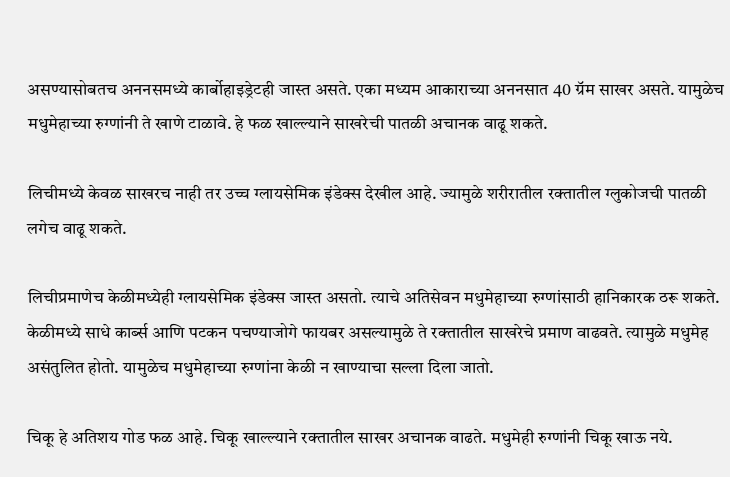असण्यासोबतच अननसमध्ये कार्बोहाइड्रेटही जास्त असते. एका मध्यम आकाराच्या अननसात 40 ग्रॅम साखर असते. यामुळेच मधुमेहाच्या रुग्णांनी ते खाणे टाळावे. हे फळ खाल्ल्याने साखरेची पातळी अचानक वाढू शकते.

लिचीमध्ये केवळ साखरच नाही तर उच्च ग्लायसेमिक इंडेक्स देखील आहे. ज्यामुळे शरीरातील रक्तातील ग्लुकोजची पातळी लगेच वाढू शकते.

लिचीप्रमाणेच केळीमध्येही ग्लायसेमिक इंडेक्स जास्त असतो. त्याचे अतिसेवन मधुमेहाच्या रुग्णांसाठी हानिकारक ठरू शकते. केळीमध्ये साधे कार्ब्स आणि पटकन पचण्याजोगे फायबर असल्यामुळे ते रक्तातील साखरेचे प्रमाण वाढवते. त्यामुळे मधुमेह असंतुलित होतो. यामुळेच मधुमेहाच्या रुग्णांना केळी न खाण्याचा सल्ला दिला जातो.

चिकू हे अतिशय गोड फळ आहे. चिकू खाल्ल्याने रक्तातील साखर अचानक वाढते. मधुमेही रुग्णांनी चिकू खाऊ नये.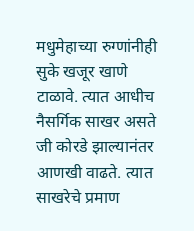मधुमेहाच्या रुग्णांनीही सुके खजूर खाणे टाळावे. त्यात आधीच नैसर्गिक साखर असते जी कोरडे झाल्यानंतर आणखी वाढते. त्यात साखरेचे प्रमाण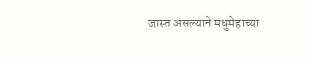जास्त असल्याने मधुमेहाच्या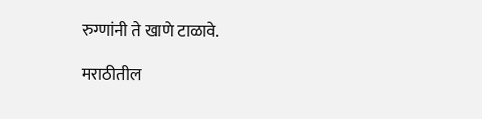रुग्णांनी ते खाणे टाळावे.

मराठीतील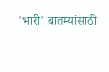'भारी' बातम्यांसाठी